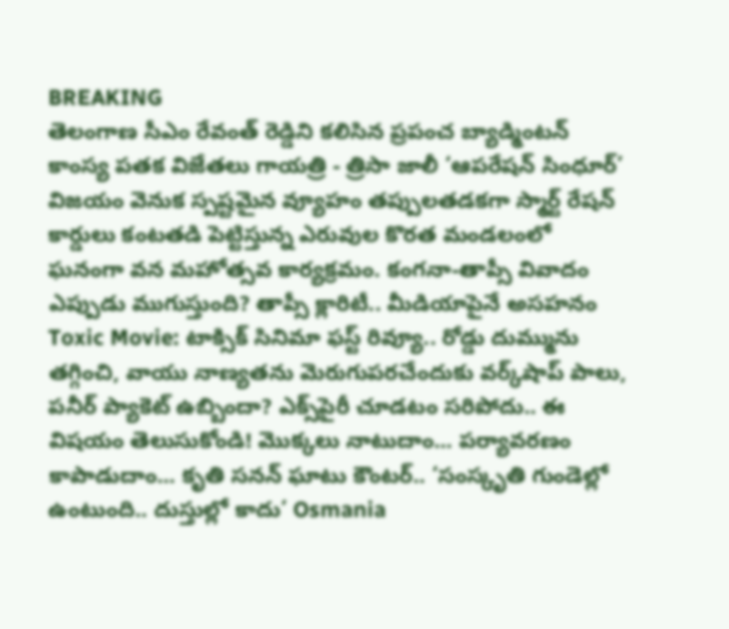BREAKING
తెలంగాణ సీఎం రేవంత్ రెడ్డిని కలిసిన ప్రపంచ బ్యాడ్మింటన్ కాంస్య పతక విజేతలు గాయత్రి - త్రిసా జాలీ ‘ఆపరేషన్ సింధూర్’ విజయం వెనుక స్పష్టమైన వ్యూహం తప్పులతడకగా స్మార్ట్ రేషన్ కార్డులు కంటతడి పెట్టిస్తున్న ఎరువుల కొరత మండలంలో ఘనంగా వన మహోత్సవ కార్యక్రమం. కంగనా-తాప్సీ వివాదం ఎప్పుడు ముగుస్తుంది? తాప్సీ క్లారిటీ.. మీడియాపైనే అసహనం Toxic Movie: టాక్సిక్ సినిమా ఫస్ట్ రివ్యూ.. రోడ్డు దుమ్మును తగ్గించి, వాయు నాణ్యతను మెరుగుపరచేందుకు వర్క్‌షాప్ పాలు, పనీర్‌ ప్యాకెట్‌ ఉబ్బిందా? ఎక్స్‌పైరీ చూడటం సరిపోదు.. ఈ విషయం తెలుసుకోండి! మొక్కలు నాటుదాం... పర్యావరణం కాపాడుదాం... కృతి సనన్‌ ఘాటు కౌంటర్‌.. ‘సంస్కృతి గుండెల్లో ఉంటుంది.. దుస్తుల్లో కాదు’ Osmania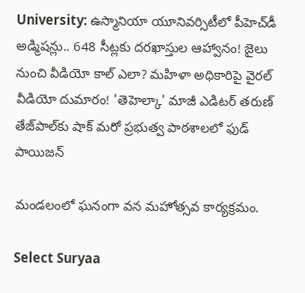University: ఉస్మానియా యూనివర్సిటీలో పీహెచ్‌డీ అడ్మిషన్లు.. 648 సీట్లకు దరఖాస్తుల ఆహ్వానం! జైలు నుంచి వీడియో కాల్ ఎలా? మహిళా అధికారిపై వైరల్ వీడియో దుమారం! 'తెహెల్కా' మాజీ ఎడిటర్ తరుణ్ తేజ్‌పాల్‌కు షాక్ మరో ప్రభుత్వ పాఠశాలలో ఫుడ్ పాయిజన్

మండలంలో ఘనంగా వన మహోత్సవ కార్యక్రమం.

Select Suryaa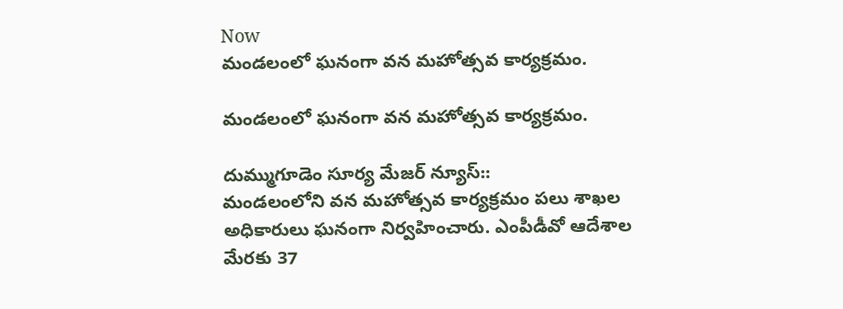Now
మండలంలో ఘనంగా వన మహోత్సవ కార్యక్రమం.

మండలంలో ఘనంగా వన మహోత్సవ కార్యక్రమం.

దుమ్ముగూడెం సూర్య మేజర్ న్యూస్::
మండలంలోని వన మహోత్సవ కార్యక్రమం పలు శాఖల అధికారులు ఘనంగా నిర్వహించారు. ఎంపీడీవో ఆదేశాల మేరకు 37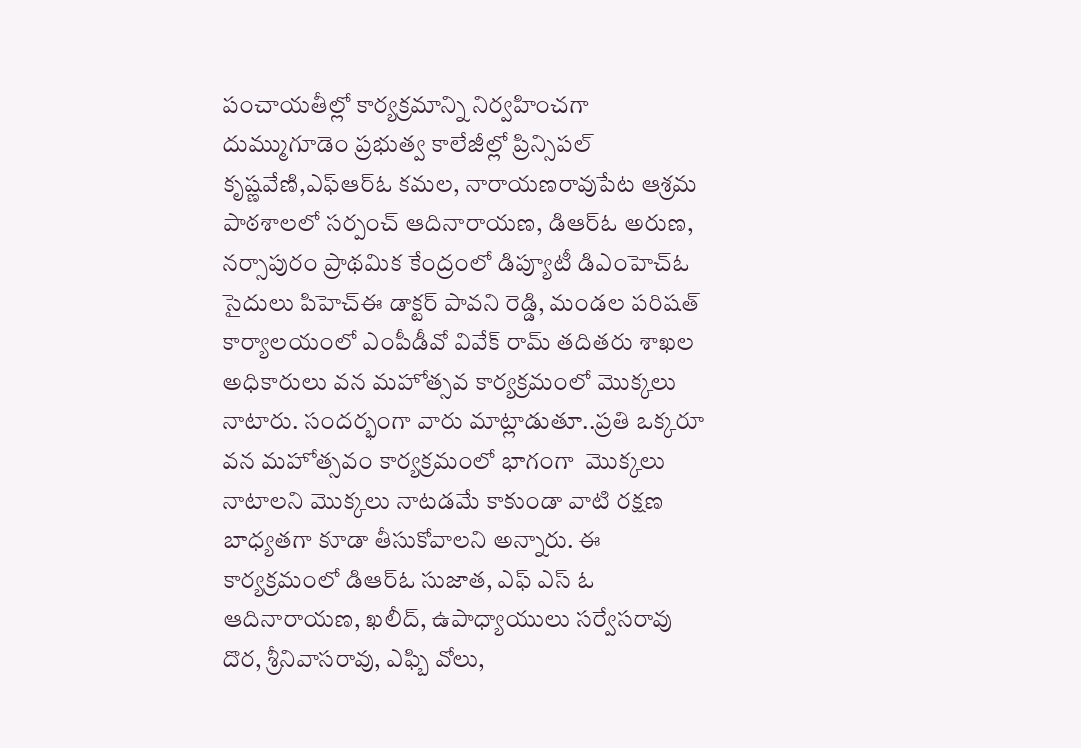పంచాయతీల్లో కార్యక్రమాన్ని నిర్వహించగా  దుమ్ముగూడెం ప్రభుత్వ కాలేజీల్లో ప్రిన్సిపల్ కృష్ణవేణి,ఎఫ్ఆర్ఓ కమల, నారాయణరావుపేట ఆశ్రమ పాఠశాలలో సర్పంచ్ ఆదినారాయణ, డిఆర్ఓ అరుణ, నర్సాపురం ప్రాథమిక కేంద్రంలో డిప్యూటీ డిఎంహెచ్ఓ సైదులు పిహెచ్ఈ డాక్టర్ పావని రెడ్డి, మండల పరిషత్ కార్యాలయంలో ఎంపీడీవో వివేక్ రామ్ తదితరు శాఖల అధికారులు వన మహోత్సవ కార్యక్రమంలో మొక్కలు నాటారు. సందర్భంగా వారు మాట్లాడుతూ..ప్రతి ఒక్కరూ వన మహోత్సవం కార్యక్రమంలో భాగంగా  మొక్కలు నాటాలని మొక్కలు నాటడమే కాకుండా వాటి రక్షణ బాధ్యతగా కూడా తీసుకోవాలని అన్నారు. ఈ కార్యక్రమంలో డిఆర్ఓ సుజాత, ఎఫ్ ఎస్ ఓ ఆదినారాయణ, ఖలీద్, ఉపాధ్యాయులు సర్వేసరావు దొర, శ్రీనివాసరావు, ఎఫ్బి వోలు,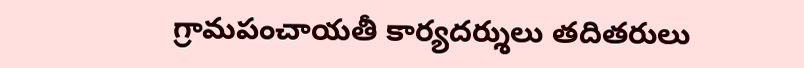గ్రామపంచాయతీ కార్యదర్శులు తదితరులు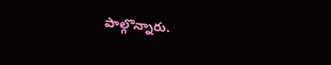పాల్గొన్నారు.